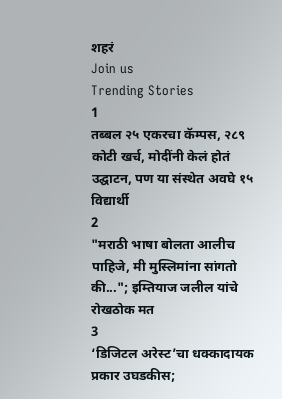शहरं
Join us
Trending Stories
1
तब्बल २५ एकरचा कॅम्पस, २८९ कोटी खर्च, मोदींनी केलं होतं उद्घाटन, पण या संस्थेत अवघे १५ विद्यार्थी
2
"मराठी भाषा बोलता आलीच पाहिजे, मी मुस्लिमांना सांगतो की..."; इम्तियाज जलील यांचे रोखठोक मत
3
‘डिजिटल अरेस्ट’चा धक्कादायक प्रकार उघडकीस;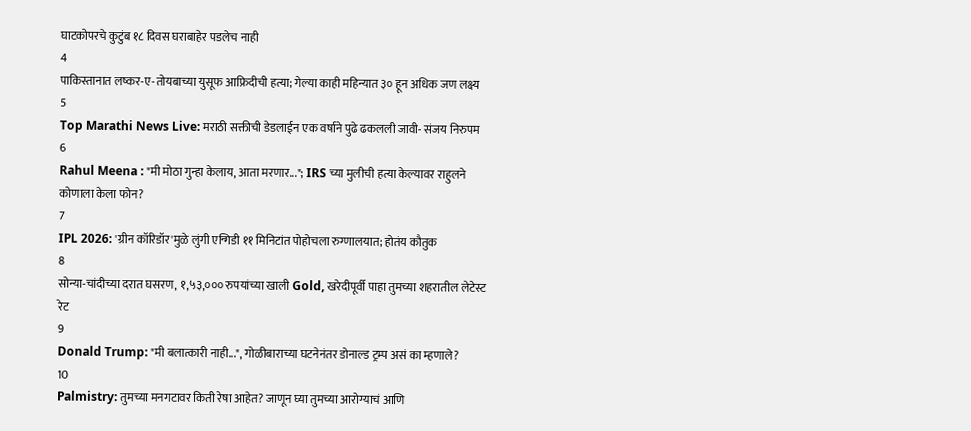घाटकोपरचे कुटुंब १८ दिवस घराबाहेर पडलेच नाही
4
पाकिस्तानात लष्कर-ए-तोयबाच्या युसूफ आफ्रिदीची हत्या; गेल्या काही महिन्यात ३० हून अधिक जण लक्ष्य
5
Top Marathi News Live: मराठी सक्तीची डेडलाईन एक वर्षाने पुढे ढकलली जावी- संजय निरुपम
6
Rahul Meena : "मी मोठा गुन्हा केलाय, आता मरणार..."; IRS च्या मुलीची हत्या केल्यावर राहुलने कोणाला केला फोन?
7
IPL 2026: 'ग्रीन कॉरिडॉर'मुळे लुंगी एन्गिडी ११ मिनिटांत पोहोचला रुग्णालयात; होतंय कौतुक
8
सोन्या-चांदीच्या दरात घसरण, १,५३,००० रुपयांच्या खाली Gold, खरेदीपूर्वी पाहा तुमच्या शहरातील लेटेस्ट रेट
9
Donald Trump: "मी बलात्कारी नाही...", गोळीबाराच्या घटनेनंतर डोनाल्ड ट्रम्प असं का म्हणाले?
10
Palmistry: तुमच्या मनगटावर किती रेषा आहेत? जाणून घ्या तुमच्या आरोग्याचं आणि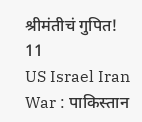श्रीमंतीचं गुपित!
11
US Israel Iran War : पाकिस्तान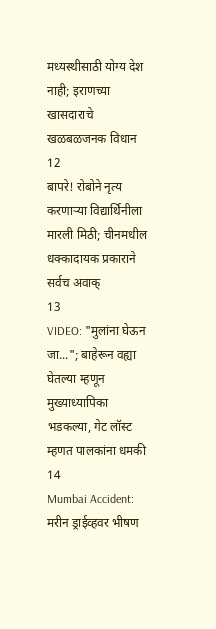मध्यस्थीसाठी योग्य देश नाही; इराणच्या खासदाराचे खळबळजनक विधान
12
बापरे! रोबोने नृत्य करणाऱ्या विद्यार्थिनीला मारली मिठी; चीनमधील धक्कादायक प्रकाराने सर्वच अवाक्
13
VIDEO: "मुलांना घेऊन जा..."; बाहेरून वह्या घेतल्या म्हणून मुख्याध्यापिका भडकल्या, गेट लॉस्ट म्हणत पालकांना धमकी
14
Mumbai Accident: मरीन ड्राईव्हवर भीषण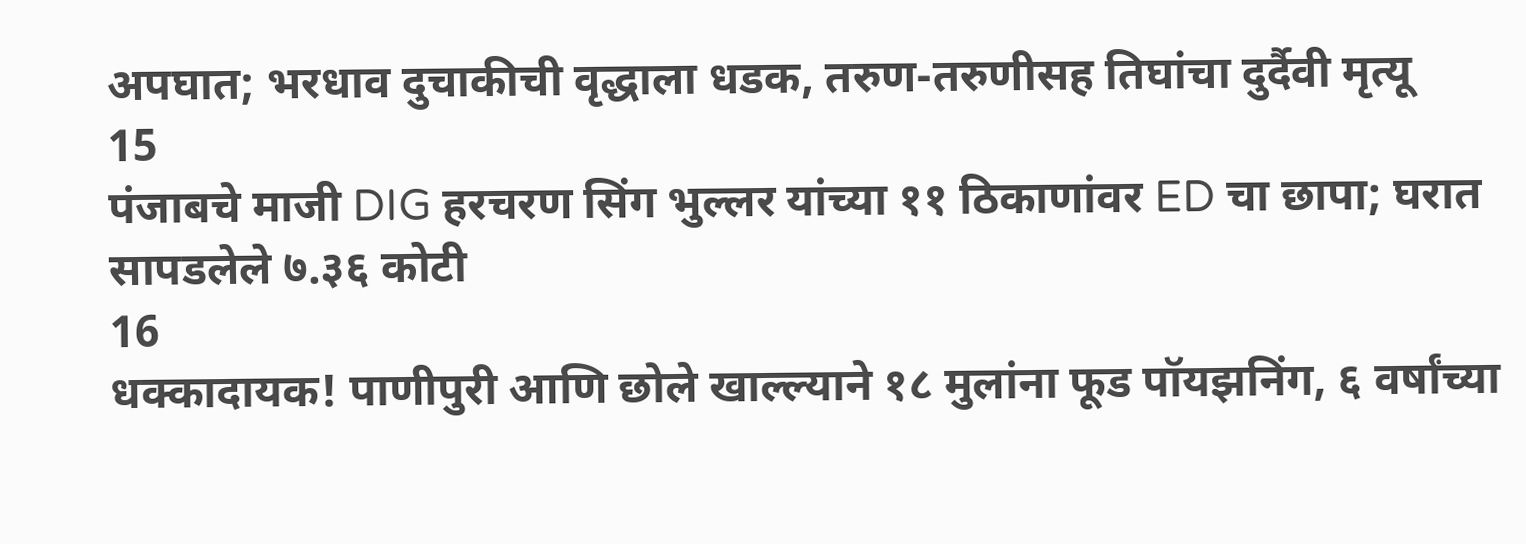अपघात; भरधाव दुचाकीची वृद्धाला धडक, तरुण-तरुणीसह तिघांचा दुर्दैवी मृत्यू
15
पंजाबचे माजी DIG हरचरण सिंग भुल्लर यांच्या ११ ठिकाणांवर ED चा छापा; घरात सापडलेले ७.३६ कोटी
16
धक्कादायक! पाणीपुरी आणि छोले खाल्ल्याने १८ मुलांना फूड पॉयझनिंग, ६ वर्षांच्या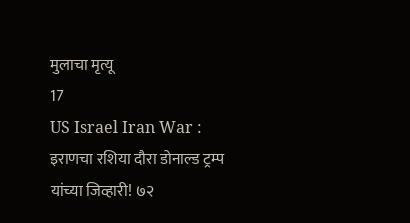मुलाचा मृत्यू
17
US Israel Iran War : इराणचा रशिया दौरा डोनाल्ड ट्रम्प यांच्या जिव्हारी! ७२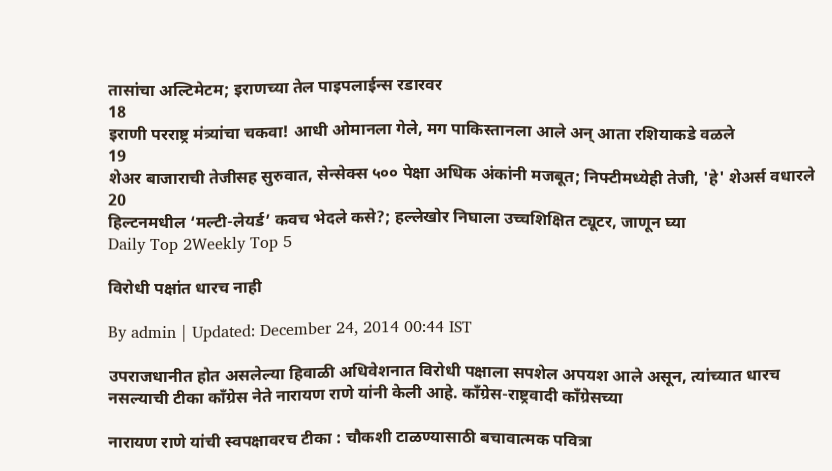तासांचा अल्टिमेटम; इराणच्या तेल पाइपलाईन्स रडारवर
18
इराणी परराष्ट्र मंत्र्यांचा चकवा! आधी ओमानला गेले, मग पाकिस्तानला आले अन् आता रशियाकडे वळले
19
शेअर बाजाराची तेजीसह सुरुवात, सेन्सेक्स ५०० पेक्षा अधिक अंकांनी मजबूत; निफ्टीमध्येही तेजी, 'हे' शेअर्स वधारले
20
हिल्टनमधील ‘मल्टी-लेयर्ड’ कवच भेदले कसे?; हल्लेखोर निघाला उच्चशिक्षित ट्यूटर, जाणून घ्या
Daily Top 2Weekly Top 5

विरोधी पक्षांत धारच नाही

By admin | Updated: December 24, 2014 00:44 IST

उपराजधानीत होत असलेल्या हिवाळी अधिवेशनात विरोधी पक्षाला सपशेल अपयश आले असून, त्यांच्यात धारच नसल्याची टीका काँग्रेस नेते नारायण राणे यांनी केली आहे. काँग्रेस-राष्ट्रवादी काँग्रेसच्या

नारायण राणे यांची स्वपक्षावरच टीका : चौकशी टाळण्यासाठी बचावात्मक पवित्रा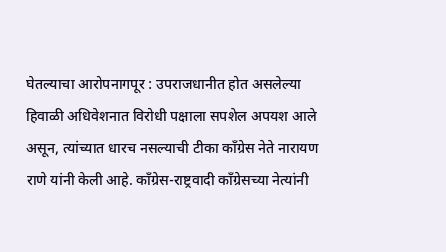घेतल्याचा आरोपनागपूर : उपराजधानीत होत असलेल्या हिवाळी अधिवेशनात विरोधी पक्षाला सपशेल अपयश आले असून, त्यांच्यात धारच नसल्याची टीका काँग्रेस नेते नारायण राणे यांनी केली आहे. काँग्रेस-राष्ट्रवादी काँग्रेसच्या नेत्यांनी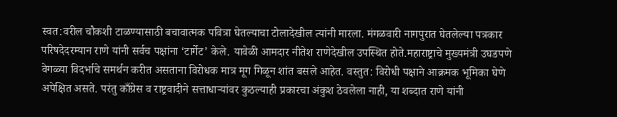स्वत:वरील चौकशी टाळण्यासाठी बचावात्मक पवित्रा घेतल्याचा टोलादेखील त्यांनी मारला. मंगळवारी नागपुरात घेतलेल्या पत्रकार परिषदेदरम्यान राणे यांनी सर्वच पक्षांना ‘टार्गेट’ केले. यावेळी आमदार नीतेश राणेदेखील उपस्थित होते.महाराष्ट्राचे मुख्यमंत्री उघडपणे वेगळ्या विदर्भाचे समर्थन करीत असताना विरोधक मात्र मूग गिळून शांत बसले आहेत. वस्तुत: विरोधी पक्षाने आक्रमक भूमिका घेणे अपेक्षित असते. परंतु काँग्रेस व राष्ट्रवादीने सत्ताधाऱ्यांवर कुठल्याही प्रकारचा अंकुश ठेवलेला नाही, या शब्दात राणे यांनी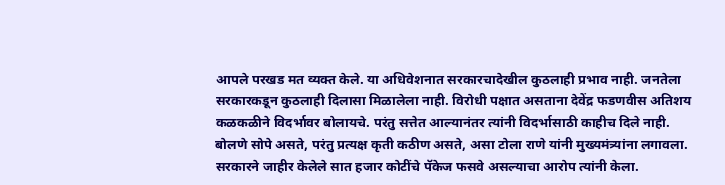आपले परखड मत व्यक्त केले. या अधिवेशनात सरकारचादेखील कुठलाही प्रभाव नाही. जनतेला सरकारकडून कुठलाही दिलासा मिळालेला नाही. विरोधी पक्षात असताना देवेंद्र फडणवीस अतिशय कळकळीने विदर्भावर बोलायचे. परंतु सत्तेत आल्यानंतर त्यांनी विदर्भासाठी काहीच दिले नाही. बोलणे सोपे असते, परंतु प्रत्यक्ष कृती कठीण असते, असा टोला राणे यांनी मुख्यमंत्र्यांना लगावला. सरकारने जाहीर केलेले सात हजार कोटींचे पॅकेज फसवे असल्याचा आरोप त्यांनी केला.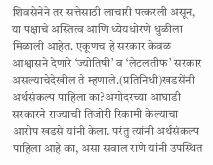शिवसेनेने तर सत्तेसाठी लाचारी पत्करली असून, या पक्षाचे अस्तित्व आणि ध्येयधोरणे धुळीला मिळाली आहेत. एकूणच हे सरकार केवळ आश्वासने देणारे ‘ज्योतिषी’ व ‘लेटलतीफ’ सरकार असल्याचेदेखील ते म्हणाले.(प्रतिनिधी)खडसेंनी अर्थसंकल्प पाहिला का?अगोदरच्या आघाडी सरकारने राज्याची तिजोरी रिकामी केल्याचा आरोप खडसे यांनी केला. परंतु त्यांनी अर्थसंकल्प पाहिला आहे का, असा सवाल राणे यांनी उपस्थित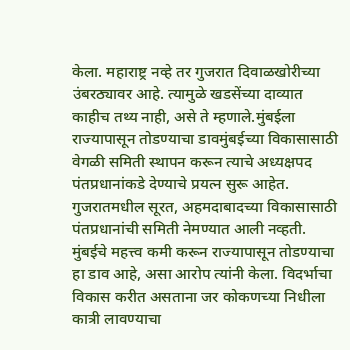केला. महाराष्ट्र नव्हे तर गुजरात दिवाळखोरीच्या उंबरठ्यावर आहे. त्यामुळे खडसेंच्या दाव्यात काहीच तथ्य नाही, असे ते म्हणाले.मुंबईला राज्यापासून तोडण्याचा डावमुंबईच्या विकासासाठी वेगळी समिती स्थापन करून त्याचे अध्यक्षपद पंतप्रधानांकडे देण्याचे प्रयत्न सुरू आहेत. गुजरातमधील सूरत, अहमदाबादच्या विकासासाठी पंतप्रधानांची समिती नेमण्यात आली नव्हती. मुंबईचे महत्त्व कमी करून राज्यापासून तोडण्याचा हा डाव आहे, असा आरोप त्यांनी केला. विदर्भाचा विकास करीत असताना जर कोकणच्या निधीला कात्री लावण्याचा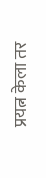प्रयत्न केला तर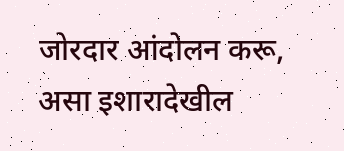जोरदार आंदोलन करू, असा इशारादेखील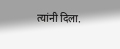त्यांनी दिला.